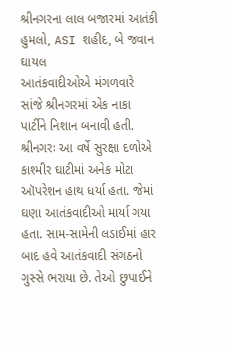શ્રીનગરના લાલ બજારમાં આતંકી હુમલો, ASI શહીદ, બે જવાન ઘાયલ
આતંકવાદીઓએ મંગળવારે સાંજે શ્રીનગરમાં એક નાકા પાર્ટીને નિશાન બનાવી હતી.
શ્રીનગરઃ આ વર્ષે સુરક્ષા દળોએ કાશ્મીર ઘાટીમાં અનેક મોટા ઑપરેશન હાથ ધર્યા હતા. જેમાં ઘણા આતંકવાદીઓ માર્યા ગયા હતા. સામ-સામેની લડાઈમાં હાર બાદ હવે આતંકવાદી સંગઠનો ગુસ્સે ભરાયા છે. તેઓ છુપાઈને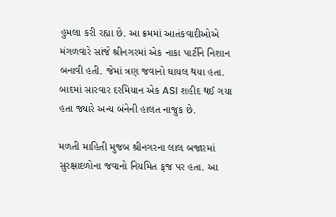હુમલા કરી રહ્યા છે. આ ક્રમમાં આતંકવાદીઓએ મંગળવારે સાંજે શ્રીનગરમાં એક નાકા પાર્ટીને નિશાન બનાવી હતી. જેમાં ત્રણ જવાનો ઘાયલ થયા હતા. બાદમાં સારવાર દરમિયાન એક ASI શહીદ થઈ ગયા હતા જ્યારે અન્ય બંનેની હાલત નાજુક છે.

મળતી માહિતી મુજબ શ્રીનગરના લાલ બજારમાં સુરક્ષાદળોના જવાનો નિયમિત ફજ પર હતા. આ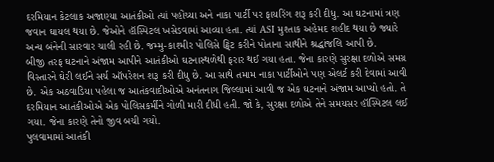દરમિયાન કેટલાક અજાણ્યા આતંકીઓ ત્યાં પહોંચ્યા અને નાકા પાર્ટી પર ફાયરિંગ શરૂ કરી દીધુ. આ ઘટનામાં ત્રણ જવાન ઘાયલ થયા છે. જેઓને હૉસ્પિટલ ખસેડવામાં આવ્યા હતા. ત્યાં ASI મુશ્તાક અહેમદ શહીદ થયા છે જ્યારે અન્ય બંનેની સારવાર ચાલી રહી છે. જમ્મુ-કાશ્મીર પોલિસે ટ્વિટ કરીને પોતાના સાથીને શ્રદ્ધાંજલિ આપી છે.
બીજી તરફ ઘટનાને અંજામ આપીને આતંકીઓ ઘટનાસ્થળેથી ફરાર થઈ ગયા હતા. જેના કારણે સુરક્ષા દળોએ સમગ્ર વિસ્તારને ઘેરી લઈને સર્ચ ઑપરેશન શરૂ કરી દીધુ છે. આ સાથે તમામ નાકા પાર્ટીઓને પણ એલર્ટ કરી દેવામાં આવી છે. એક અઠવાડિયા પહેલા જ આતંકવાદીઓએ અનંતનાગ જિલ્લામાં આવી જ એક ઘટનાને અંજામ આપ્યો હતો. તે દરમિયાન આતંકીઓએ એક પોલિસકર્મીને ગોળી મારી દીધી હતી. જો કે, સુરક્ષા દળોએ તેને સમયસર હૉસ્પિટલ લઈ ગયા. જેના કારણે તેનો જીવ બચી ગયો.
પુલવામામાં આતંકી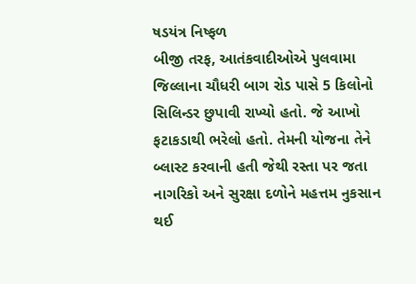ષડયંત્ર નિષ્ફળ
બીજી તરફ, આતંકવાદીઓએ પુલવામા જિલ્લાના ચૌધરી બાગ રોડ પાસે 5 કિલોનો સિલિન્ડર છુપાવી રાખ્યો હતો. જે આખો ફટાકડાથી ભરેલો હતો. તેમની યોજના તેને બ્લાસ્ટ કરવાની હતી જેથી રસ્તા પર જતા નાગરિકો અને સુરક્ષા દળોને મહત્તમ નુકસાન થઈ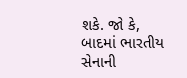શકે. જો કે, બાદમાં ભારતીય સેનાની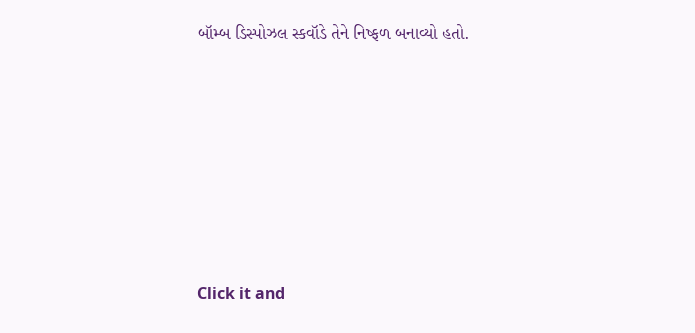બૉમ્બ ડિસ્પોઝલ સ્કવૉડે તેને નિષ્ફળ બનાવ્યો હતો.












Click it and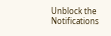Unblock the Notifications